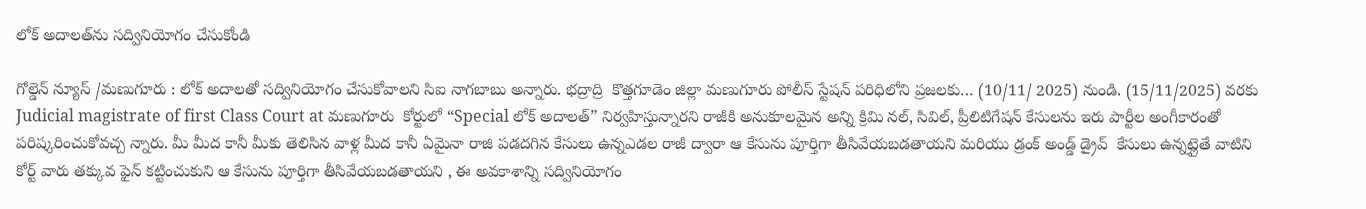లోక్‌ అదాలత్‌ను సద్వినియోగం చేసుకోండి

గోల్డెన్ న్యూస్ /మణుగూరు : లోక్ అదాలతో సద్వినియోగం చేసుకోవాలని సిఐ నాగబాబు అన్నారు. భద్రాద్రి  కొత్తగూడెం జిల్లా మణుగూరు పోలీస్ స్టేషన్ పరిధిలోని ప్రజలకు… (10/11/ 2025) నుండి. (15/11/2025) వరకు Judicial magistrate of first Class Court at మణుగూరు  కోర్టులో “Special లోక్ అదాలత్” నిర్వహిస్తున్నారని రాజీకి అనుకూలమైన అన్ని క్రిమి నల్, సివిల్, ప్రీలిటిగేషన్ కేసులను ఇరు పార్టీల అంగీకారంతో పరిష్కరించుకోవచ్చ న్నారు. మీ మీద కానీ మీకు తెలిసిన వాళ్ల మీద కానీ ఏమైనా రాజి పడదగిన కేసులు ఉన్నఎడల రాజీ ద్వారా ఆ కేసును పూర్తిగా తీసివేయబడతాయని మరియు డ్రంక్ అండ్డ్ డ్రైవ్  కేసులు ఉన్నట్లైతే వాటిని కోర్ట్ వారు తక్కువ ఫైన్ కట్టించుకుని ఆ కేసును పూర్తిగా తీసివేయబడతాయని , ఈ అవకాశాన్ని సద్వినియోగం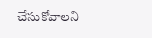చేసుకోవాలని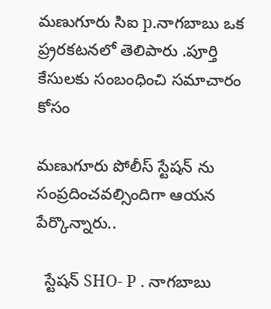మణుగూరు సిఐ p.నాగబాబు ఒక ప్ర్రరకటనలో తెలిపారు .పూర్తి కేసులకు సంబంధించి సమాచారం కోసం

మణుగూరు పోలీస్ స్టేషన్ ను సంప్రదించవల్సిందిగా ఆయన పేర్కొన్నారు..

  స్టేషన్ SHO- P . నాగబాబు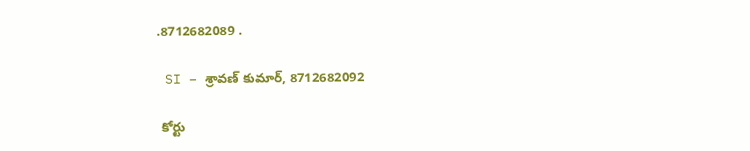.8712682089 .

 SI – శ్రావణ్ కుమార్, 8712682092

 కోర్టు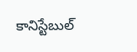కానిస్టేబుల్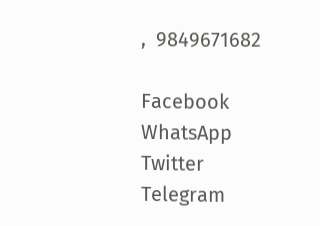,  9849671682

Facebook
WhatsApp
Twitter
Telegram